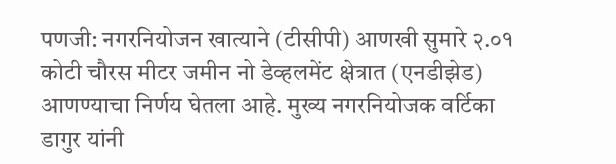पणजी: नगरनियोजन खात्याने (टीसीपी) आणखी सुमारे २.०१ कोटी चौरस मीटर जमीन नो डेव्हलमेंट क्षेत्रात (एनडीझेड) आणण्याचा निर्णय घेतला आहे. मुख्य नगरनियोजक वर्टिका डागुर यांनी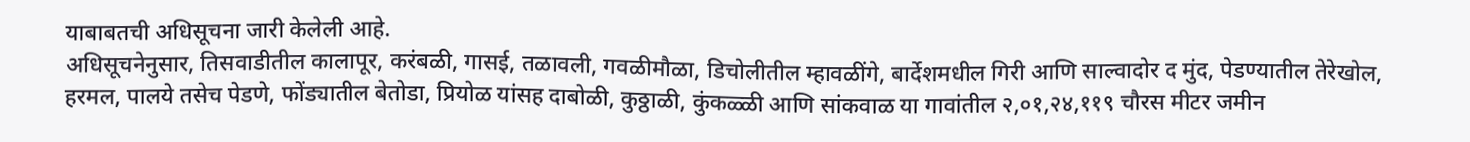याबाबतची अधिसूचना जारी केलेली आहे.
अधिसूचनेनुसार, तिसवाडीतील कालापूर, करंबळी, गासई, तळावली, गवळीमौळा, डिचोलीतील म्हावळींगे, बार्देशमधील गिरी आणि साल्वादोर द मुंद, पेडण्यातील तेरेखोल, हरमल, पालये तसेच पेडणे, फोंड्यातील बेतोडा, प्रियोळ यांसह दाबोळी, कुठ्ठाळी, कुंकळ्ळी आणि सांकवाळ या गावांतील २,०१,२४,११९ चौरस मीटर जमीन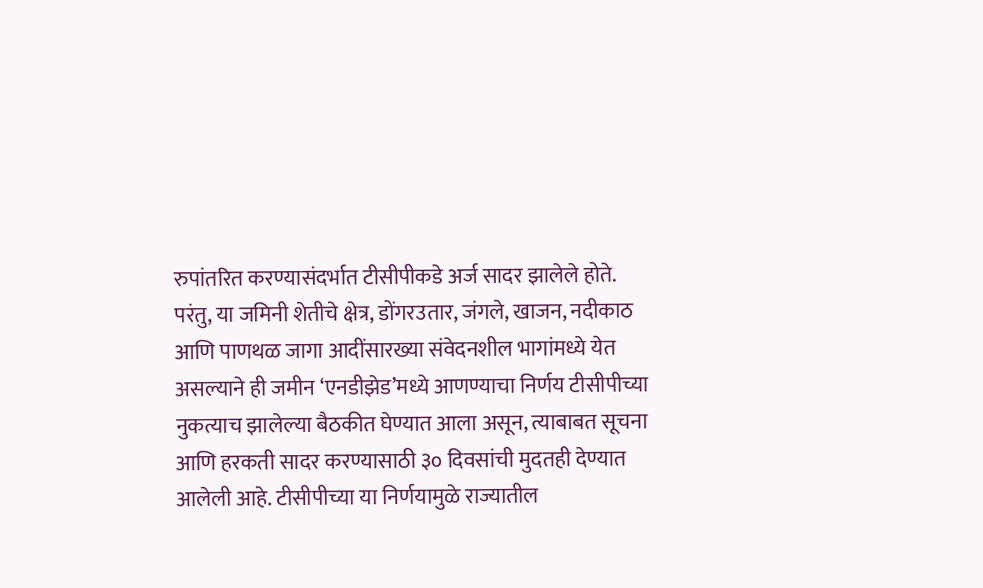रुपांतरित करण्यासंदर्भात टीसीपीकडे अर्ज सादर झालेले होते.
परंतु, या जमिनी शेतीचे क्षेत्र, डोंगरउतार, जंगले, खाजन, नदीकाठ आणि पाणथळ जागा आदींसारख्या संवेदनशील भागांमध्ये येत असल्याने ही जमीन ‘एनडीझेड’मध्ये आणण्याचा निर्णय टीसीपीच्या नुकत्याच झालेल्या बैठकीत घेण्यात आला असून, त्याबाबत सूचना आणि हरकती सादर करण्यासाठी ३० दिवसांची मुदतही देण्यात आलेली आहे. टीसीपीच्या या निर्णयामुळे राज्यातील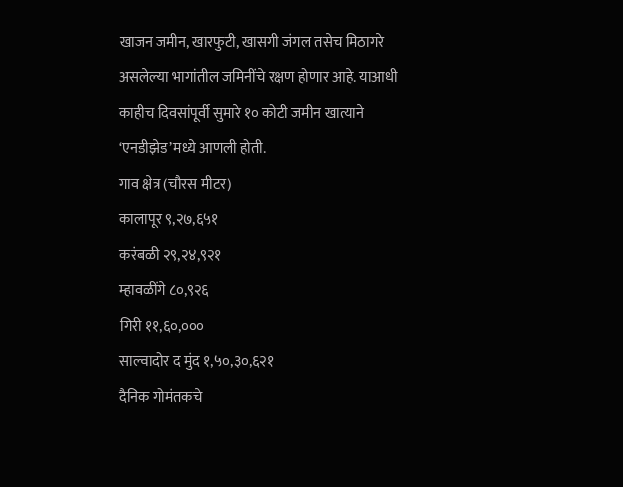खाजन जमीन, खारफुटी, खासगी जंगल तसेच मिठागरे असलेल्या भागांतील जमिनींचे रक्षण होणार आहे. याआधी काहीच दिवसांपूर्वी सुमारे १० कोटी जमीन खात्याने ‘एनडीझेड’मध्ये आणली होती.
गाव क्षेत्र (चौरस मीटर)
कालापूर ९,२७,६५१
करंबळी २९,२४,९२१
म्हावळींगे ८०,९२६
गिरी ११,६०,०००
साल्वादोर द मुंद १,५०,३०,६२१
दैनिक गोमंतकचे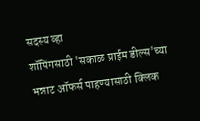सदस्य व्हा
शॉपिंगसाठी 'सकाळ प्राईम डील्स'च्या भन्नाट ऑफर्स पाहण्यासाठी क्लिक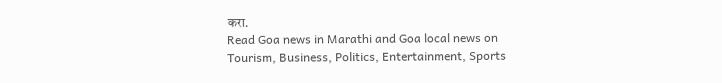करा.
Read Goa news in Marathi and Goa local news on Tourism, Business, Politics, Entertainment, Sports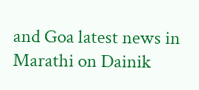and Goa latest news in Marathi on Dainik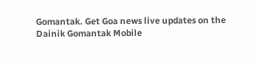Gomantak. Get Goa news live updates on the Dainik Gomantak Mobile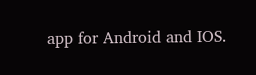app for Android and IOS.